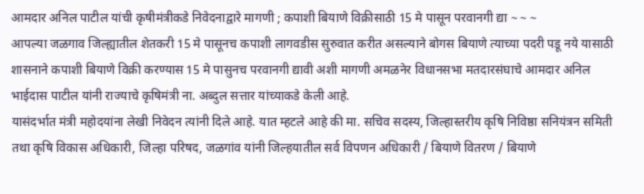आमदार अनिल पाटील यांची कृषीमंत्रीकडे निवेदनाद्वारे मागणी ; कपाशी बियाणे विक्रीसाठी 15 मे पासून परवानगी द्या ~ ~ ~
आपल्या जळगाव जिल्ह्यातील शेतकरी 15 मे पासूनच कपाशी लागवडीस सुरुवात करीत असल्याने बोगस बियाणे त्याच्या पदरी पडू नये यासाठी शासनाने कपाशी बियाणे विक्री करण्यास 15 मे पासुनच परवानगी द्यावी अशी मागणी अमळनेर विधानसभा मतदारसंघाचे आमदार अनिल भाईदास पाटील यांनी राज्याचे कृषिमंत्री ना. अब्दुल सत्तार यांच्याकडे केली आहे.
यासंदर्भात मंत्री महोदयांना लेखी निवेदन त्यांनी दिले आहे. यात म्हटले आहे की मा. सचिव सदस्य, जिल्हास्तरीय कृषि निविष्ठा सनियंत्रन समिती तथा कृषि विकास अधिकारी, जिल्हा परिषद, जळगांव यांनी जिल्हयातील सर्व विपणन अधिकारी / बियाणे वितरण / बियाणे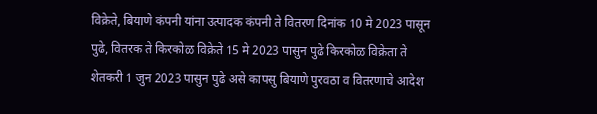विक्रेते, बियाणे कंपनी यांना उत्पादक कंपनी ते वितरण दिनांक 10 मे 2023 पासून पुढे, वितरक ते किरकोळ विक्रेते 15 मे 2023 पासुन पुढे किरकोळ विक्रेता ते शेतकरी 1 जुन 2023 पासुन पुढे असे कापसु बियाणे पुरवठा व वितरणाचे आदेश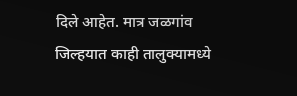दिले आहेत. मात्र जळगांव जिल्हयात काही तालुक्यामध्ये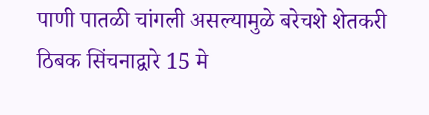पाणी पातळी चांगली असल्यामुळे बरेचशे शेतकरी ठिबक सिंचनाद्वारे 15 मे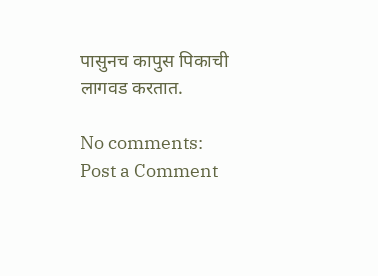पासुनच कापुस पिकाची लागवड करतात.

No comments:
Post a Comment